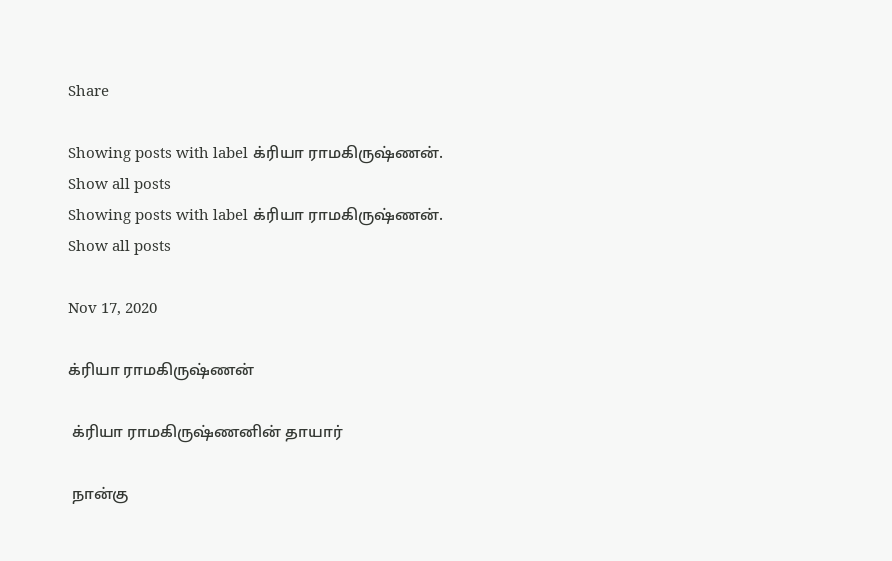Share

Showing posts with label க்ரியா ராமகிருஷ்ணன். Show all posts
Showing posts with label க்ரியா ராமகிருஷ்ணன். Show all posts

Nov 17, 2020

க்ரியா ராமகிருஷ்ணன்

 க்ரியா ராமகிருஷ்ணனின் தாயார்

 நான்கு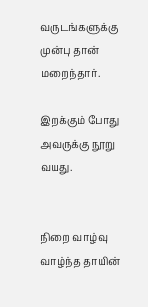வருடங்களுக்கு முன்பு தான் மறைந்தார்.

இறக்கும் போது அவருக்கு நூறு வயது.


நிறை வாழ்வு வாழ்ந்த தாயின்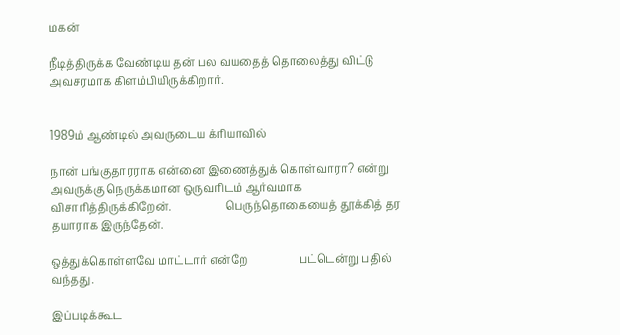மகன்

நீடித்திருக்க வேண்டிய தன் பல வயதைத் தொலைத்து விட்டு அவசரமாக கிளம்பியிருக்கிறார்.


1989ம் ஆண்டில் அவருடைய க்ரியாவில்

நான் பங்குதாரராக என்னை இணைத்துக் கொள்வாரா? என்று அவருக்கு நெருக்கமான ஒருவரிடம் ஆர்வமாக விசாரித்திருக்கிறேன்.                    பெருந்தொகையைத் தூக்கித் தர தயாராக இருந்தேன்.

ஒத்துக்கொள்ளவே மாட்டார் என்றே                   பட்டென்று பதில் வந்தது.

இப்படிக்கூட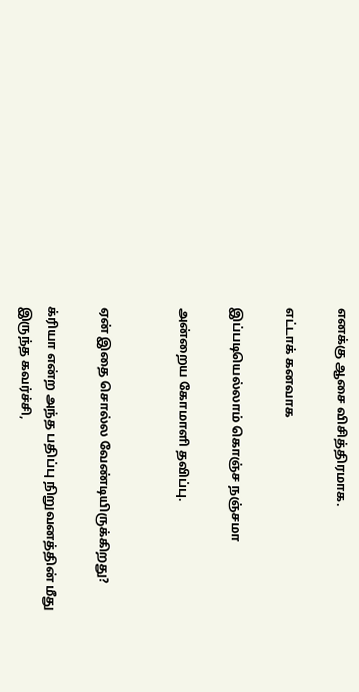எனக்கு ஆசை விசித்திரமாக.

எட்டாக் கனவாக

இப்படியெல்லாம் கொஞ்ச நஞ்சமா

அன்றைய கோமாளி தவிப்பு.


ஏன் இதை சொல்ல வேண்டியிருக்கிறது?

க்ரியா என்ற அந்த பதிப்பு நிறுவனத்தின் மீது இருந்த கவர்ச்சி,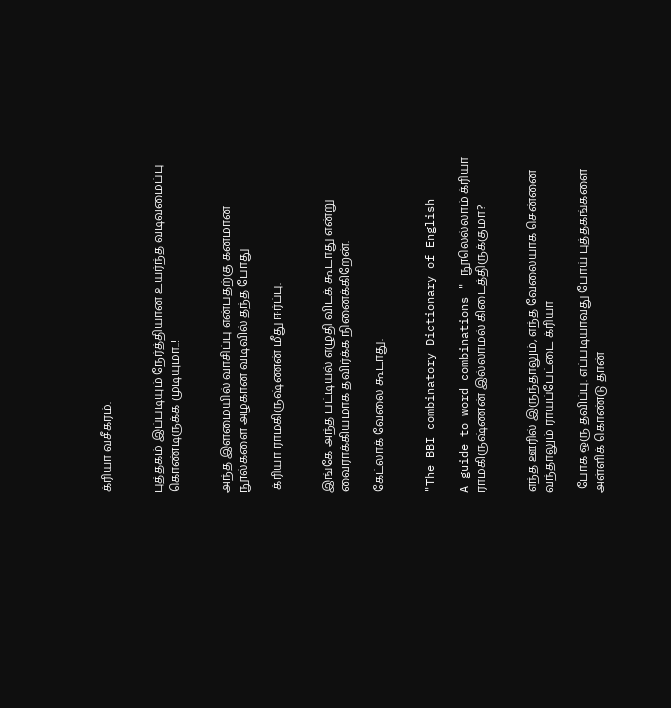க்ரியா வசீகரம்.


புத்தகம் இப்படியும் நேர்த்தியான உயர்ந்த வடிவமைப்பு கொண்டிருக்க முடியுமா..!


அந்த இளமையில் வாசிப்பு என்பதற்கு கனமான நூல்களை அழகான வடிவில் தந்த போது

 க்ரியா ராமகிருஷ்ணன் மீது ஈர்ப்பு.


இங்கே அந்த பட்டியல் எழுதி விடக் கூடாது என்று வைராக்கியமாக தவிர்க்க நினைக்கிறேன்.

கேட்லாக் வேலை கூடாது.


"The BBI combinatory Dictionary of English

A guide to word combinations " நூலெல்லாம் க்ரியா ராமகிருஷ்ணன் இல்லாமல் கிடைத்திருக்குமா?


எந்த ஊரில் இருந்தாலும், எந்த வேலையாக சென்னை வந்தாலும் ராயப்பேட்டை க்ரியா

 போக ஒரு தவிப்பு. எப்படியாவது போய் புத்தகங்களை அள்ளிக் கொண்டு தான்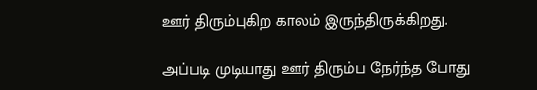ஊர் திரும்புகிற காலம் இருந்திருக்கிறது.

அப்படி முடியாது ஊர் திரும்ப நேர்ந்த போது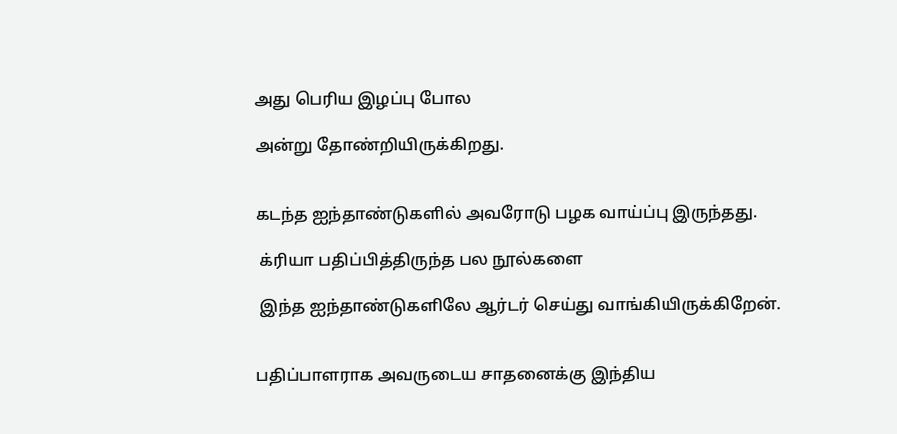அது பெரிய இழப்பு போல

அன்று தோண்றியிருக்கிறது.


கடந்த ஐந்தாண்டுகளில் அவரோடு பழக வாய்ப்பு இருந்தது.

 க்ரியா பதிப்பித்திருந்த பல நூல்களை

 இந்த ஐந்தாண்டுகளிலே ஆர்டர் செய்து வாங்கியிருக்கிறேன்.


பதிப்பாளராக அவருடைய சாதனைக்கு இந்திய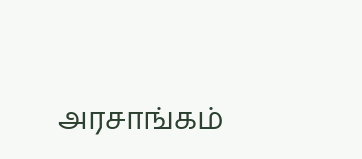அரசாங்கம்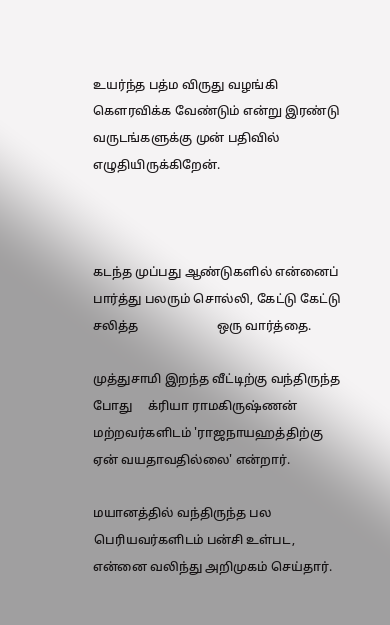உயர்ந்த பத்ம விருது வழங்கி கௌரவிக்க வேண்டும் என்று இரண்டு வருடங்களுக்கு முன் பதிவில் எழுதியிருக்கிறேன்.



கடந்த முப்பது ஆண்டுகளில் என்னைப் பார்த்து பலரும் சொல்லி, கேட்டு கேட்டு சலித்த                         ஒரு வார்த்தை.

முத்துசாமி இறந்த வீட்டிற்கு வந்திருந்த போது     க்ரியா ராமகிருஷ்ணன் மற்றவர்களிடம் 'ராஜநாயஹத்திற்கு ஏன் வயதாவதில்லை' என்றார்.

மயானத்தில் வந்திருந்த பல பெரியவர்களிடம் பன்சி உள்பட, என்னை வலிந்து அறிமுகம் செய்தார்.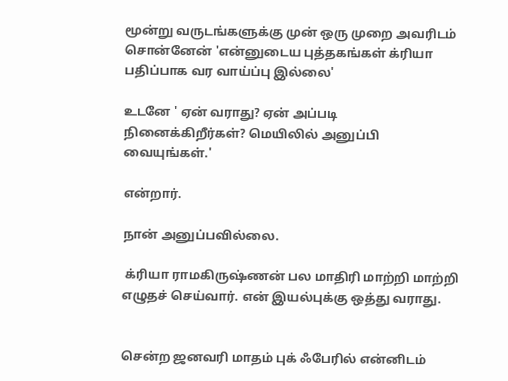மூன்று வருடங்களுக்கு முன் ஒரு முறை அவரிடம் சொன்னேன் 'என்னுடைய புத்தகங்கள் க்ரியா பதிப்பாக வர வாய்ப்பு இல்லை'

உடனே ' ஏன் வராது? ஏன் அப்படி நினைக்கிறீர்கள்? மெயிலில் அனுப்பி வையுங்கள்.'

என்றார்.

நான் அனுப்பவில்லை.

 க்ரியா ராமகிருஷ்ணன் பல மாதிரி மாற்றி மாற்றி எழுதச் செய்வார். என் இயல்புக்கு ஒத்து வராது.


சென்ற ஜனவரி மாதம் புக் ஃபேரில் என்னிடம்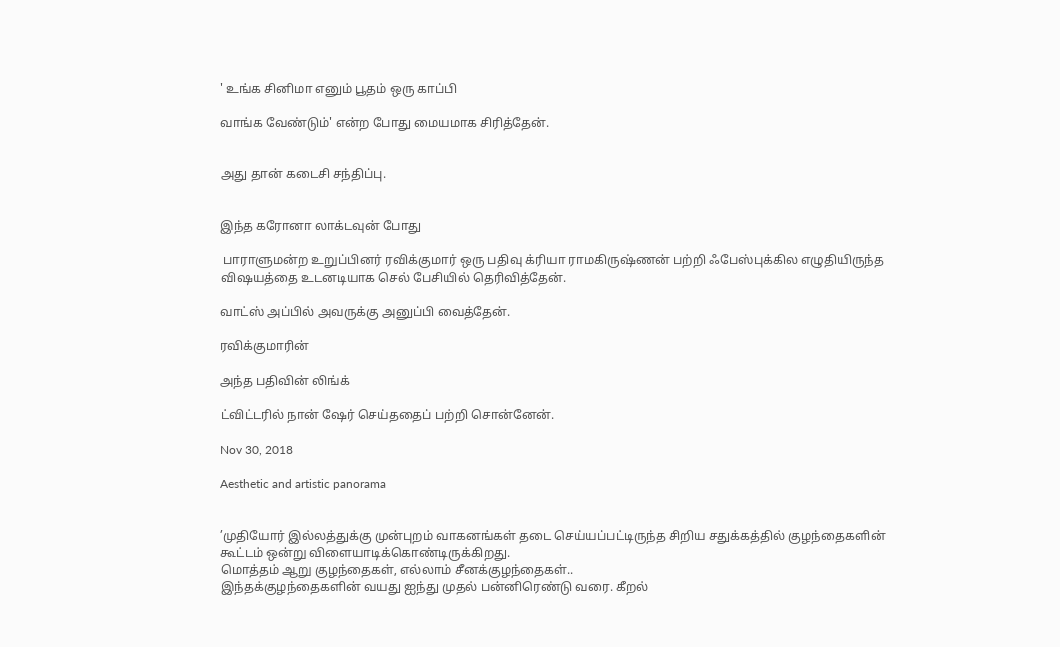' உங்க சினிமா எனும் பூதம் ஒரு காப்பி

வாங்க வேண்டும்' என்ற போது மையமாக சிரித்தேன்.


அது தான் கடைசி சந்திப்பு.


இந்த கரோனா லாக்டவுன் போது

 பாராளுமன்ற உறுப்பினர் ரவிக்குமார் ஒரு பதிவு க்ரியா ராமகிருஷ்ணன் பற்றி ஃபேஸ்புக்கில எழுதியிருந்த விஷயத்தை உடனடியாக செல் பேசியில் தெரிவித்தேன்.

வாட்ஸ் அப்பில் அவருக்கு அனுப்பி வைத்தேன்.

ரவிக்குமாரின்

அந்த பதிவின் லிங்க்

ட்விட்டரில் நான் ஷேர் செய்ததைப் பற்றி சொன்னேன்.

Nov 30, 2018

Aesthetic and artistic panorama


’முதியோர் இல்லத்துக்கு முன்புறம் வாகனங்கள் தடை செய்யப்பட்டிருந்த சிறிய சதுக்கத்தில் குழந்தைகளின் கூட்டம் ஒன்று விளையாடிக்கொண்டிருக்கிறது.
மொத்தம் ஆறு குழந்தைகள், எல்லாம் சீனக்குழந்தைகள்..
இந்தக்குழந்தைகளின் வயது ஐந்து முதல் பன்னிரெண்டு வரை. கீறல்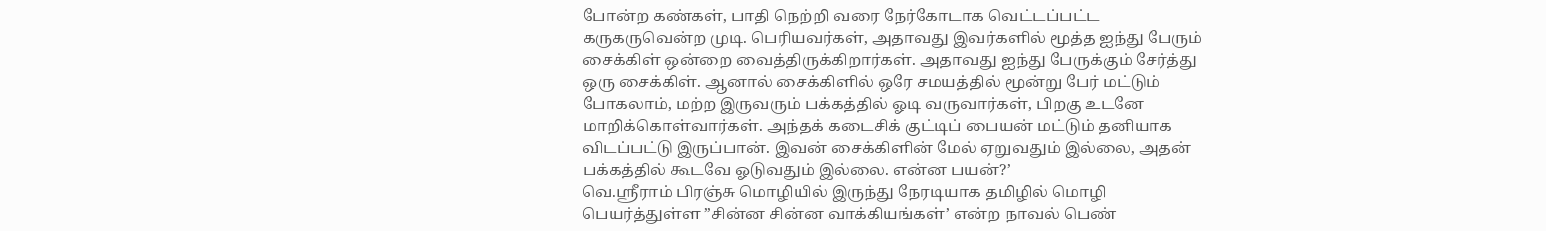போன்ற கண்கள், பாதி நெற்றி வரை நேர்கோடாக வெட்டப்பட்ட கருகருவென்ற முடி. பெரியவர்கள், அதாவது இவர்களில் மூத்த ஐந்து பேரும் சைக்கிள் ஒன்றை வைத்திருக்கிறார்கள். அதாவது ஐந்து பேருக்கும் சேர்த்து ஒரு சைக்கிள். ஆனால் சைக்கிளில் ஒரே சமயத்தில் மூன்று பேர் மட்டும் போகலாம், மற்ற இருவரும் பக்கத்தில் ஓடி வருவார்கள், பிறகு உடனே மாறிக்கொள்வார்கள். அந்தக் கடைசிக் குட்டிப் பையன் மட்டும் தனியாக விடப்பட்டு இருப்பான். இவன் சைக்கிளின் மேல் ஏறுவதும் இல்லை, அதன் பக்கத்தில் கூடவே ஓடுவதும் இல்லை. என்ன பயன்?’
வெ.ஸ்ரீராம் பிரஞ்சு மொழியில் இருந்து நேரடியாக தமிழில் மொழி பெயர்த்துள்ள ”சின்ன சின்ன வாக்கியங்கள்’ என்ற நாவல் பெண்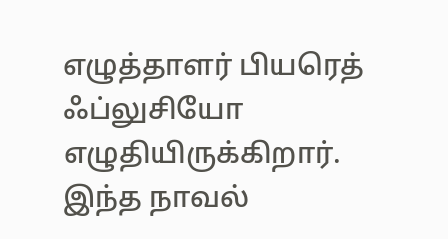எழுத்தாளர் பியரெத் ஃப்லுசியோ எழுதியிருக்கிறார்.
இந்த நாவல்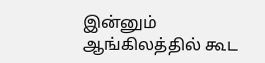இன்னும் ஆங்கிலத்தில் கூட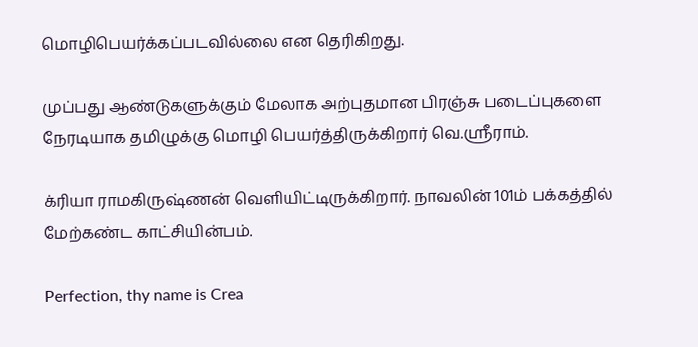மொழிபெயர்க்கப்படவில்லை என தெரிகிறது.

முப்பது ஆண்டுகளுக்கும் மேலாக அற்புதமான பிரஞ்சு படைப்புகளை நேரடியாக தமிழுக்கு மொழி பெயர்த்திருக்கிறார் வெ.ஸ்ரீராம்.

க்ரியா ராமகிருஷ்ணன் வெளியிட்டிருக்கிறார். நாவலின் 101ம் பக்கத்தில் மேற்கண்ட காட்சியின்பம்.

Perfection, thy name is Crea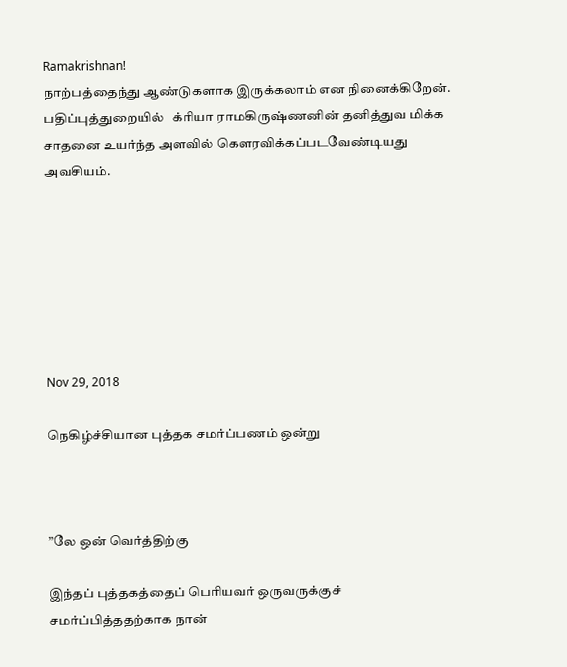Ramakrishnan!
நாற்பத்தைந்து ஆண்டுகளாக இருக்கலாம் என நினைக்கிறேன். பதிப்புத்துறையில்   க்ரியா ராமகிருஷ்ணனின் தனித்துவ மிக்க சாதனை உயர்ந்த அளவில் கௌரவிக்கப்படவேண்டியது அவசியம்.







Nov 29, 2018

நெகிழ்ச்சியான புத்தக சமர்ப்பணம் ஒன்று



”லே ஒன் வெர்த்திற்கு

இந்தப் புத்தகத்தைப் பெரியவர் ஒருவருக்குச் சமர்ப்பித்ததற்காக நான்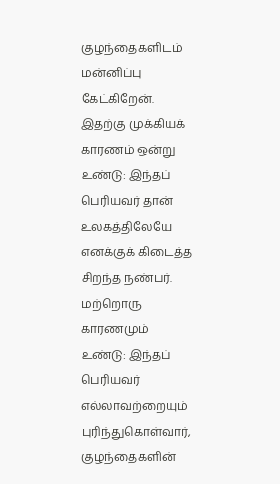குழந்தைகளிடம் மன்னிப்பு கேட்கிறேன்.
இதற்கு முக்கியக் காரணம் ஒன்று உண்டு: இந்தப் பெரியவர் தான் உலகத்திலேயே எனக்குக் கிடைத்த சிறந்த நண்பர்.
மற்றொரு காரணமும் உண்டு: இந்தப் பெரியவர் எல்லாவற்றையும் புரிந்துகொள்வார், குழந்தைகளின்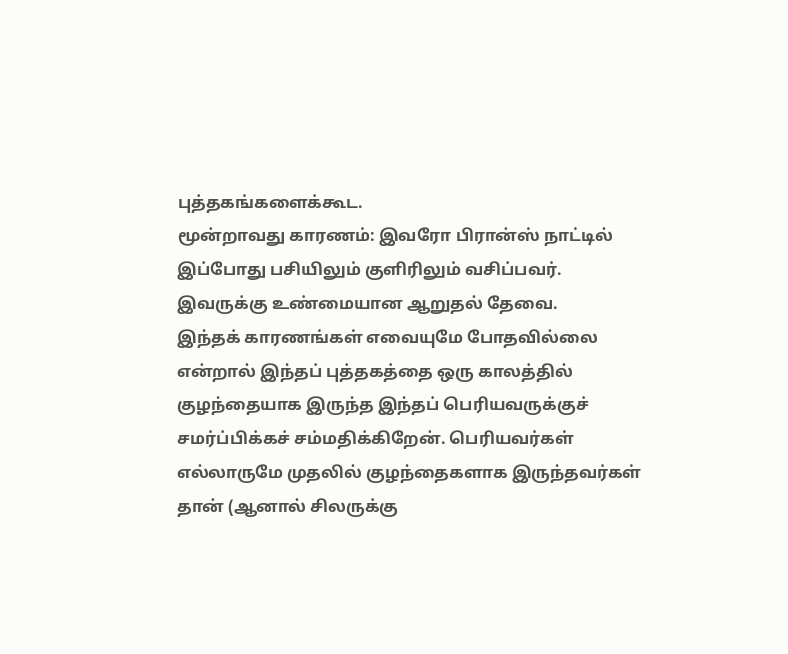புத்தகங்களைக்கூட.
மூன்றாவது காரணம்: இவரோ பிரான்ஸ் நாட்டில் இப்போது பசியிலும் குளிரிலும் வசிப்பவர். இவருக்கு உண்மையான ஆறுதல் தேவை.
இந்தக் காரணங்கள் எவையுமே போதவில்லை என்றால் இந்தப் புத்தகத்தை ஒரு காலத்தில் குழந்தையாக இருந்த இந்தப் பெரியவருக்குச் சமர்ப்பிக்கச் சம்மதிக்கிறேன். பெரியவர்கள் எல்லாருமே முதலில் குழந்தைகளாக இருந்தவர்கள் தான் (ஆனால் சிலருக்கு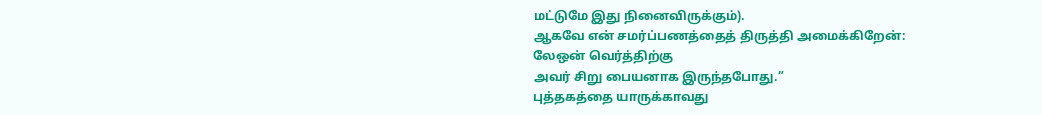மட்டுமே இது நினைவிருக்கும்).
ஆகவே என் சமர்ப்பணத்தைத் திருத்தி அமைக்கிறேன்:
லேஒன் வெர்த்திற்கு
அவர் சிறு பையனாக இருந்தபோது.”
புத்தகத்தை யாருக்காவது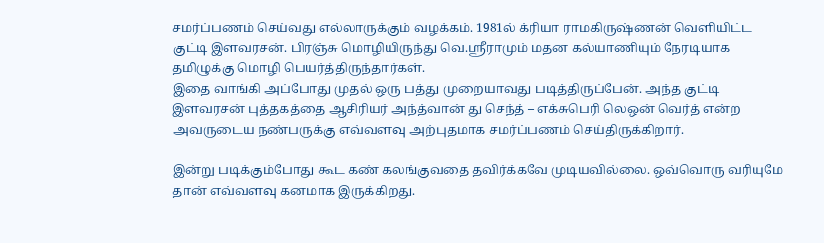சமர்ப்பணம் செய்வது எல்லாருக்கும் வழக்கம். 1981ல் க்ரியா ராமகிருஷ்ணன் வெளியிட்ட குட்டி இளவரசன். பிரஞ்சு மொழியிருந்து வெ.ஸ்ரீராமும் மதன கல்யாணியும் நேரடியாக தமிழுக்கு மொழி பெயர்த்திருந்தார்கள்.
இதை வாங்கி அப்போது முதல் ஒரு பத்து முறையாவது படித்திருப்பேன். அந்த குட்டி இளவரசன் புத்தகத்தை ஆசிரியர் அந்த்வான் து செந்த் – எக்சுபெரி லெஒன் வெர்த் என்ற அவருடைய நண்பருக்கு எவ்வளவு அற்புதமாக சமர்ப்பணம் செய்திருக்கிறார்.

இன்று படிக்கும்போது கூட கண் கலங்குவதை தவிர்க்கவே முடியவில்லை. ஒவ்வொரு வரியுமே தான் எவ்வளவு கனமாக இருக்கிறது.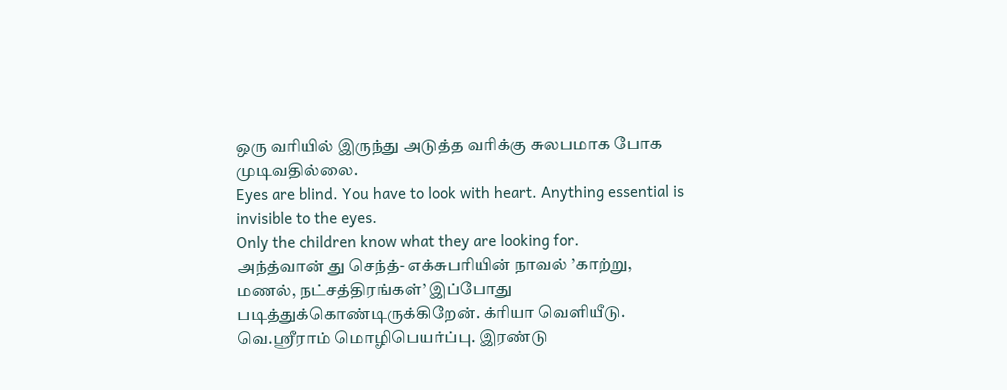ஒரு வரியில் இருந்து அடுத்த வரிக்கு சுலபமாக போக முடிவதில்லை.
Eyes are blind. You have to look with heart. Anything essential is invisible to the eyes.
Only the children know what they are looking for.
அந்த்வான் து செந்த்- எக்சுபரியின் நாவல் ’காற்று, மணல், நட்சத்திரங்கள்’ இப்போது படித்துக்கொண்டிருக்கிறேன். க்ரியா வெளியீடு. வெ.ஸ்ரீராம் மொழிபெயர்ப்பு. இரண்டு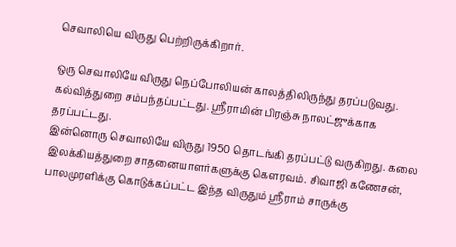செவாலியெ விருது பெற்றிருக்கிறார்.

ஒரு செவாலியே விருது நெப்போலியன் காலத்திலிருந்து தரப்படுவது. கல்வித்துறை சம்பந்தப்பட்டது. ஸ்ரீராமின் பிரஞ்சு நாலட்ஜுக்காக தரப்பட்டது.
இன்னொரு செவாலியே விருது 1950 தொடங்கி தரப்பட்டு வருகிறது. கலை இலக்கியத்துறை சாதனையாளர்களுக்கு கௌரவம். சிவாஜி கணேசன், பாலமுரளிக்கு கொடுக்கப்பட்ட இந்த விருதும் ஸ்ரீராம் சாருக்கு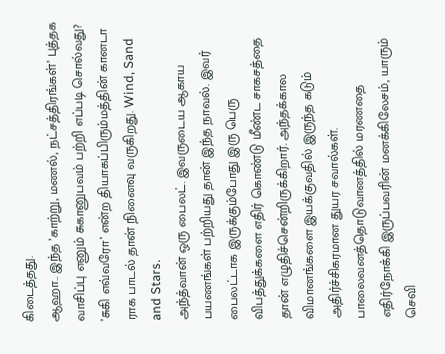கிடைத்தது.
ஆஹா.. இந்த ’காற்று, மணல், நட்சத்திரங்கள்’ புத்தக வாசிப்பு எனும் சுகானுபவம் பற்றி எப்படி சொல்வது? ’சுகி எவ்வரோ’ என்ற தியாகப்பிரும்மத்தின் கானடா ராக பாடல் தான் நினைவு வருகிறது. Wind, Sand and Stars.
அந்த்வான் ஒரு பைலட். இவருடைய ஆகாய பயணங்கள் பற்றியது தான் இந்த நாவல். இவர் பைலட்டாக இருக்கும்போது இரு பெரு விபத்துக்களை எதிர் கொண்டு மீண்ட சாகசத்தை தான் எழுதிச்சென்றிருக்கிறார். அந்தக்கால விமானங்களை இயக்குவதில் இருந்த கடும் அதிர்ச்சிகரமான துயர சவால்கள். பாலைவனத்தொடுவானத்தில் மரணதை எதிர்நோக்கி இருப்பவரின் மனக்கிலேசம், யாரும் செவி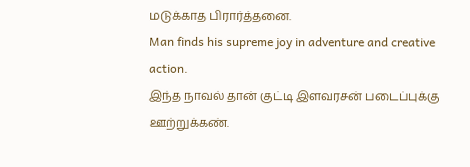மடுக்காத பிரார்த்தனை.
Man finds his supreme joy in adventure and creative action.
இந்த நாவல் தான் குட்டி இளவரசன் படைப்புக்கு ஊற்றுக்கண்.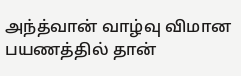அந்த்வான் வாழ்வு விமான பயணத்தில் தான்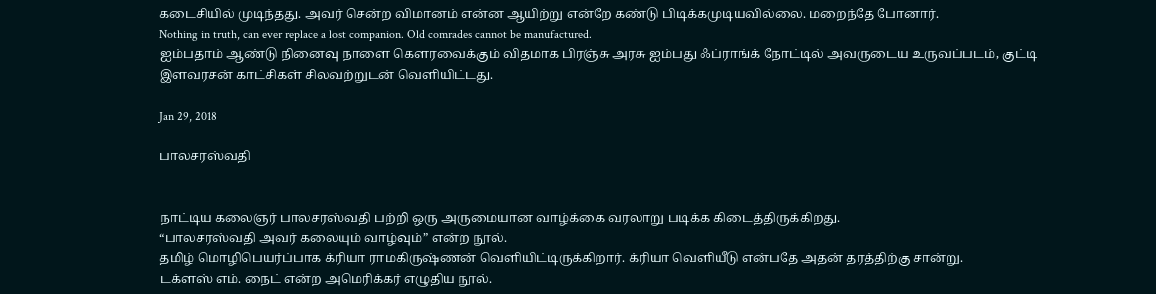கடைசியில் முடிந்தது. அவர் சென்ற விமானம் என்ன ஆயிற்று என்றே கண்டு பிடிக்கமுடியவில்லை. மறைந்தே போனார்.
Nothing in truth, can ever replace a lost companion. Old comrades cannot be manufactured.
ஐம்பதாம் ஆண்டு நினைவு நாளை கௌரவைக்கும் விதமாக பிரஞ்சு அரசு ஐம்பது ஃப்ராங்க் நோட்டில் அவருடைய உருவப்படம், குட்டி இளவரசன் காட்சிகள் சிலவற்றுடன் வெளியிட்டது.

Jan 29, 2018

பாலசரஸ்வதி


நாட்டிய கலைஞர் பாலசரஸ்வதி பற்றி ஒரு அருமையான வாழ்க்கை வரலாறு படிக்க கிடைத்திருக்கிறது.
“பாலசரஸ்வதி அவர் கலையும் வாழ்வும்” என்ற நூல்.
தமிழ் மொழிபெயர்ப்பாக க்ரியா ராமகிருஷ்ணன் வெளியிட்டிருக்கிறார். க்ரியா வெளியீடு என்பதே அதன் தரத்திற்கு சான்று.
டக்ளஸ் எம். நைட் என்ற அமெரிக்கர் எழுதிய நூல்.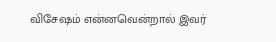விசேஷம் என்னவென்றால் இவர்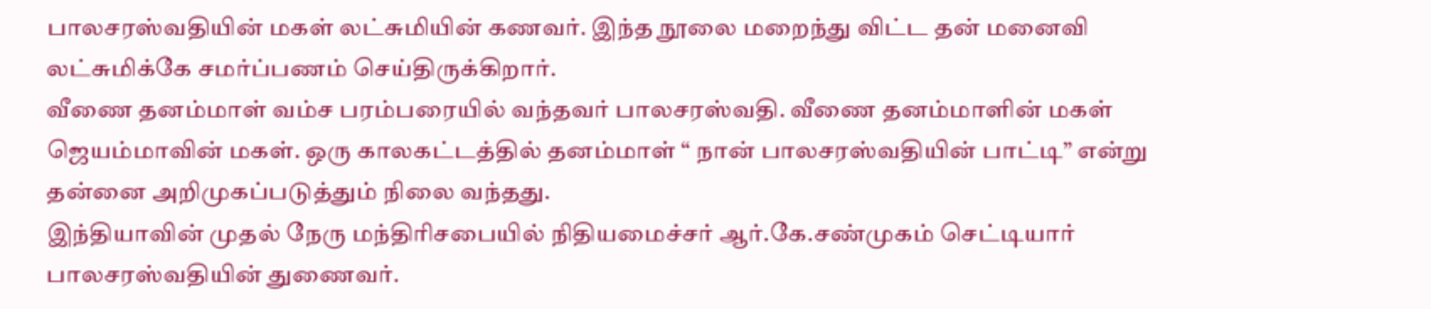பாலசரஸ்வதியின் மகள் லட்சுமியின் கணவர். இந்த நூலை மறைந்து விட்ட தன் மனைவி லட்சுமிக்கே சமர்ப்பணம் செய்திருக்கிறார்.
வீணை தனம்மாள் வம்ச பரம்பரையில் வந்தவர் பாலசரஸ்வதி. வீணை தனம்மாளின் மகள் ஜெயம்மாவின் மகள். ஒரு காலகட்டத்தில் தனம்மாள் “ நான் பாலசரஸ்வதியின் பாட்டி” என்று தன்னை அறிமுகப்படுத்தும் நிலை வந்தது.
இந்தியாவின் முதல் நேரு மந்திரிசபையில் நிதியமைச்சர் ஆர்.கே.சண்முகம் செட்டியார் பாலசரஸ்வதியின் துணைவர்.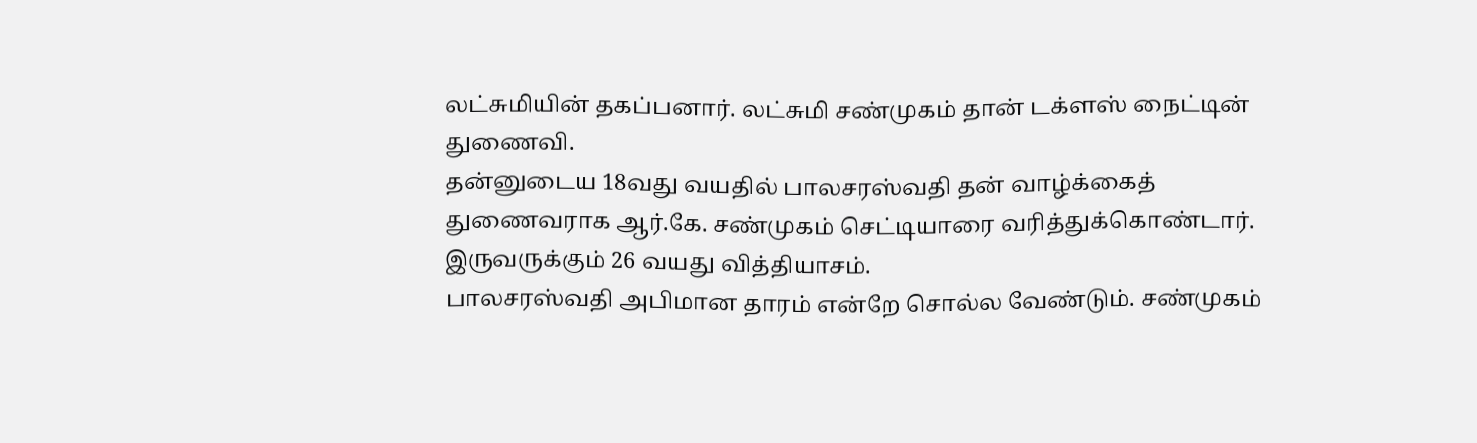லட்சுமியின் தகப்பனார். லட்சுமி சண்முகம் தான் டக்ளஸ் நைட்டின் துணைவி.
தன்னுடைய 18வது வயதில் பாலசரஸ்வதி தன் வாழ்க்கைத் துணைவராக ஆர்.கே. சண்முகம் செட்டியாரை வரித்துக்கொண்டார்.
இருவருக்கும் 26 வயது வித்தியாசம்.
பாலசரஸ்வதி அபிமான தாரம் என்றே சொல்ல வேண்டும். சண்முகம்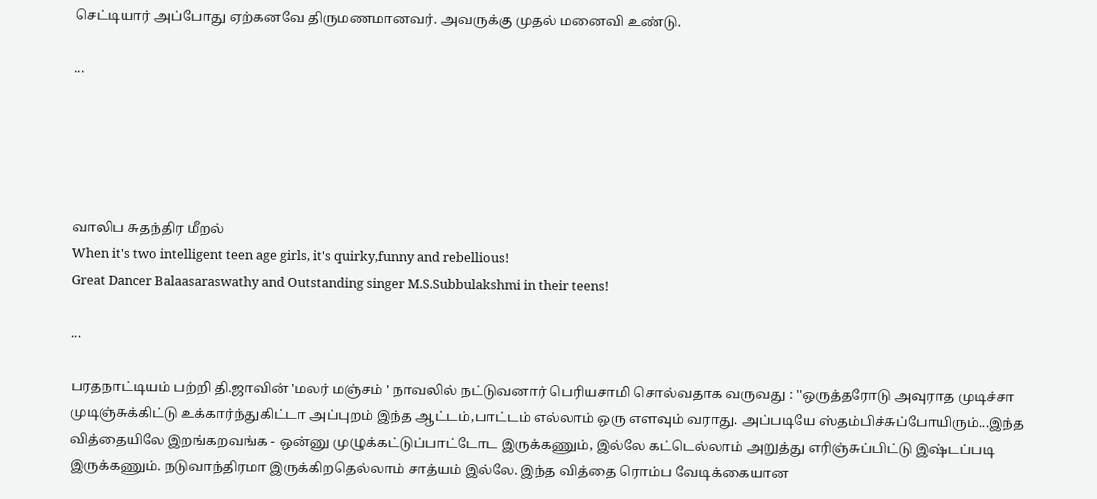செட்டியார் அப்போது ஏற்கனவே திருமணமானவர். அவருக்கு முதல் மனைவி உண்டு.

...





வாலிப சுதந்திர மீறல்
When it's two intelligent teen age girls, it's quirky,funny and rebellious!
Great Dancer Balaasaraswathy and Outstanding singer M.S.Subbulakshmi in their teens!

...

பரதநாட்டியம் பற்றி தி.ஜாவின் 'மலர் மஞ்சம் ' நாவலில் நட்டுவனார் பெரியசாமி சொல்வதாக வருவது : ''ஒருத்தரோடு அவுராத முடிச்சா முடிஞ்சுக்கிட்டு உக்கார்ந்துகிட்டா அப்புறம் இந்த ஆட்டம்,பாட்டம் எல்லாம் ஒரு எளவும் வராது. அப்படியே ஸ்தம்பிச்சுப்போயிரும்...இந்த வித்தையிலே இறங்கறவங்க - ஒன்னு முழுக்கட்டுப்பாட்டோட இருக்கணும், இல்லே கட்டெல்லாம் அறுத்து எரிஞ்சுப்பிட்டு இஷ்டப்படி இருக்கணும். நடுவாந்திரமா இருக்கிறதெல்லாம் சாத்யம் இல்லே. இந்த வித்தை ரொம்ப வேடிக்கையான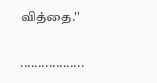வித்தை.''

..................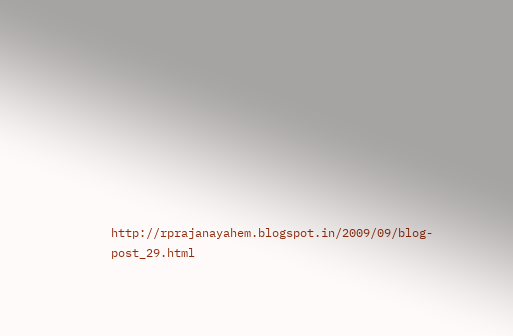http://rprajanayahem.blogspot.in/2009/09/blog-post_29.html